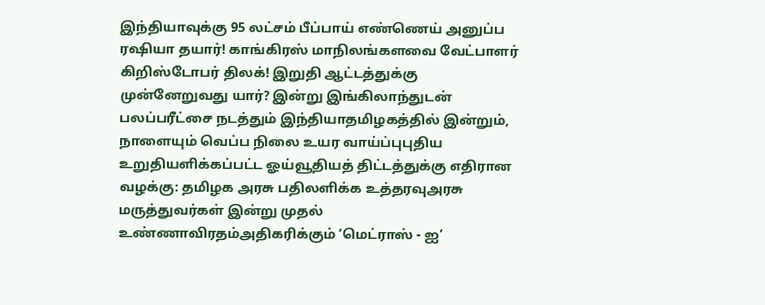இந்தியாவுக்கு 95 லட்சம் பீப்பாய் எண்ணெய் அனுப்ப ரஷியா தயார்! காங்கிரஸ் மாநிலங்களவை வேட்பாளர் கிறிஸ்டோபர் திலக்! இறுதி ஆட்டத்துக்கு முன்னேறுவது யார்? இன்று இங்கிலாந்துடன் பலப்பரீட்சை நடத்தும் இந்தியாதமிழகத்தில் இன்றும், நாளையும் வெப்ப நிலை உயர வாய்ப்புபுதிய உறுதியளிக்கப்பட்ட ஓய்வூதியத் திட்டத்துக்கு எதிரான வழக்கு: தமிழக அரசு பதிலளிக்க உத்தரவுஅரசு மருத்துவர்கள் இன்று முதல் உண்ணாவிரதம்அதிகரிக்கும் ‘மெட்ராஸ் - ஐ’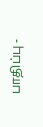பாதிப்பு -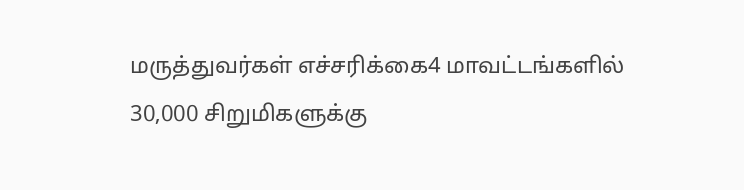மருத்துவர்கள் எச்சரிக்கை4 மாவட்டங்களில் 30,000 சிறுமிகளுக்கு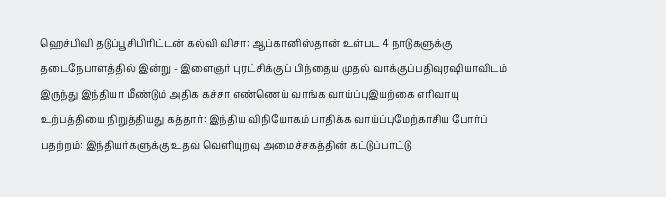ஹெச்பிவி தடுப்பூசிபிரிட்டன் கல்வி விசா: ஆப்கானிஸ்தான் உள்பட 4 நாடுகளுக்கு தடைநேபாளத்தில் இன்று - இளைஞர் புரட்சிக்குப் பிந்தைய முதல் வாக்குப்பதிவுரஷியாவிடம் இருந்து இந்தியா மீண்டும் அதிக கச்சா எண்ணெய் வாங்க வாய்ப்புஇயற்கை எரிவாயு உற்பத்தியை நிறுத்தியது கத்தார்: இந்திய விநியோகம் பாதிக்க வாய்ப்புமேற்காசிய போர்ப் பதற்றம்: இந்தியர்களுக்கு உதவ வெளியுறவு அமைச்சகத்தின் கட்டுப்பாட்டு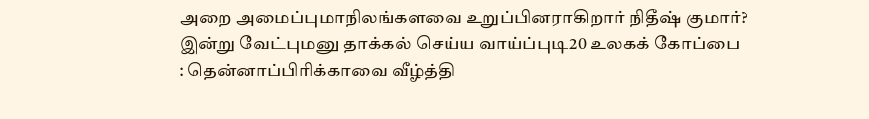அறை அமைப்புமாநிலங்களவை உறுப்பினராகிறார் நிதீஷ் குமார்? இன்று வேட்புமனு தாக்கல் செய்ய வாய்ப்புடி20 உலகக் கோப்பை : தென்னாப்பிரிக்காவை வீழ்த்தி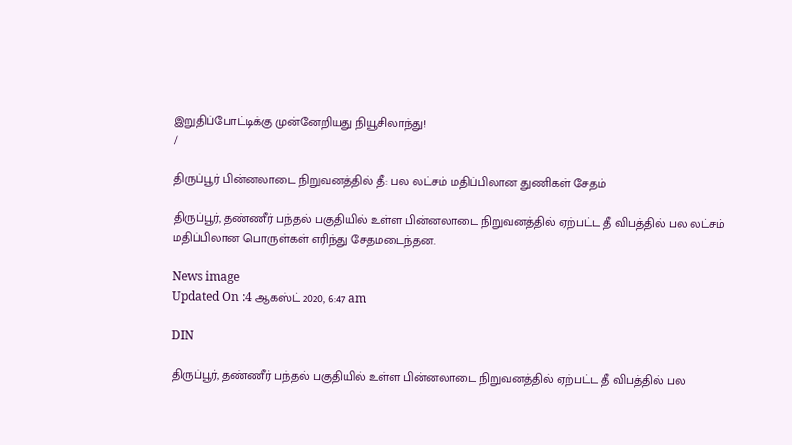இறுதிப்போட்டிக்கு முன்னேறியது நியூசிலாந்து!
/

திருப்பூர் பின்னலாடை நிறுவனத்தில் தீ: பல லட்சம் மதிப்பிலான துணிகள் சேதம்

திருப்பூர், தண்ணீர் பந்தல் பகுதியில் உள்ள பின்னலாடை நிறுவனத்தில் ஏற்பட்ட தீ விபத்தில் பல லட்சம் மதிப்பிலான பொருள்கள் எரிந்து சேதமடைந்தன.

News image
Updated On :4 ஆகஸ்ட் 2020, 6:47 am

DIN

திருப்பூர், தண்ணீர் பந்தல் பகுதியில் உள்ள பின்னலாடை நிறுவனத்தில் ஏற்பட்ட தீ விபத்தில் பல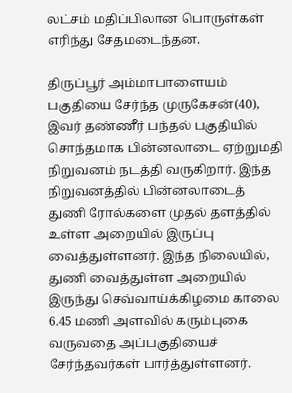லட்சம் மதிப்பிலான பொருள்கள் எரிந்து சேதமடைந்தன.

திருப்பூர் அம்மாபாளையம் பகுதியை சேர்ந்த முருகேசன்(40), இவர் தண்ணீர் பந்தல் பகுதியில் சொந்தமாக பின்னலாடை ஏற்றுமதி நிறுவனம் நடத்தி வருகிறார். இந்த நிறுவனத்தில் பின்னலாடைத் துணி ரோல்களை முதல் தளத்தில் உள்ள அறையில் இருப்பு வைத்துள்ளனர். இந்த நிலையில், துணி வைத்துள்ள அறையில் இருந்து செவ்வாய்க்கிழமை காலை 6.45 மணி அளவில் கரும்புகை வருவதை அப்பகுதியைச் சேர்ந்தவர்கள் பார்த்துள்ளனர்.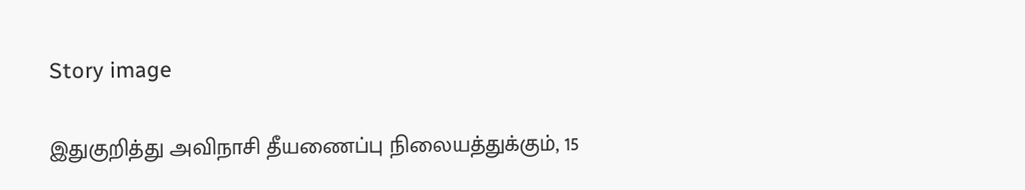Story image

இதுகுறித்து அவிநாசி தீயணைப்பு நிலையத்துக்கும், 15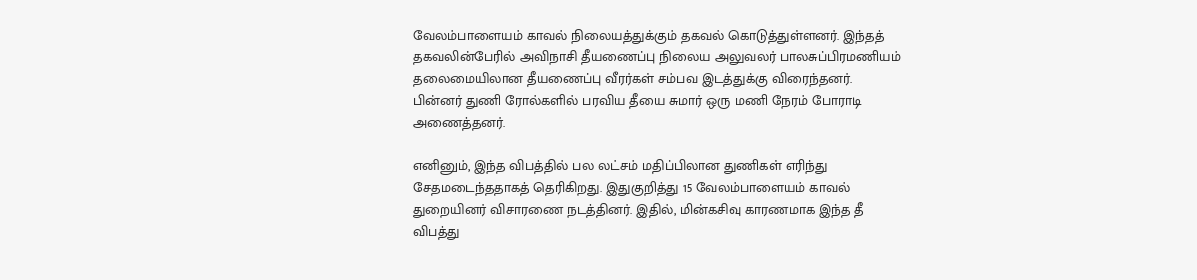வேலம்பாளையம் காவல் நிலையத்துக்கும் தகவல் கொடுத்துள்ளனர். இந்தத் தகவலின்பேரில் அவிநாசி தீயணைப்பு நிலைய அலுவலர் பாலசுப்பிரமணியம் தலைமையிலான தீயணைப்பு வீரர்கள் சம்பவ இடத்துக்கு விரைந்தனர். பின்னர் துணி ரோல்களில் பரவிய தீயை சுமார் ஒரு மணி நேரம் போராடி அணைத்தனர்.

எனினும், இந்த விபத்தில் பல லட்சம் மதிப்பிலான துணிகள் எரிந்து சேதமடைந்ததாகத் தெரிகிறது. இதுகுறித்து 15 வேலம்பாளையம் காவல் துறையினர் விசாரணை நடத்தினர். இதில், மின்கசிவு காரணமாக இந்த தீ விபத்து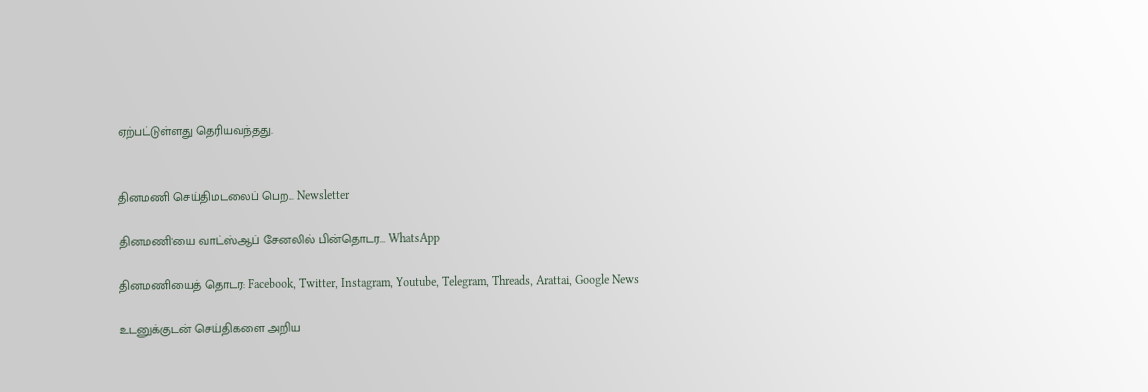ஏற்பட்டுள்ளது தெரியவந்தது.


தினமணி செய்திமடலைப் பெற... Newsletter

தினமணி'யை வாட்ஸ்ஆப் சேனலில் பின்தொடர... WhatsApp

தினமணியைத் தொடர: Facebook, Twitter, Instagram, Youtube, Telegram, Threads, Arattai, Google News

உடனுக்குடன் செய்திகளை அறிய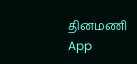தினமணி App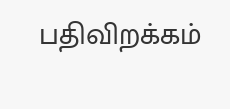பதிவிறக்கம்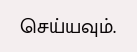செய்யவும்.